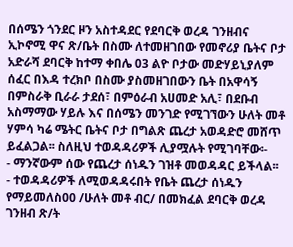በሰሜን ጎንደር ዞን አስተዳደር የደባርቅ ወረዳ ገንዘብና ኢኮኖሚ ዋና ጽ/ቤት በስሙ ለተመዘገበው የመኖሪያ ቤትና ቦታ አድራሻ ደባርቅ ከተማ ቀበሌ 03 ልዮ ቦታው መድሃይኒያለም ሰፈር በእዳ ተረክቦ በስሙ ያስመዘገበውን ቤት በአዋሳኝ በምስራቅ ቢራራ ታደሰ፣ በምዕራብ አሀመድ አሊ፣ በደቡብ አስማማው ሃይሉ እና በሰሜን መንገድ የሚገኘውን ሁለት መቶ ሃምሳ ካሬ ሜትር ቤትና ቦታ በግልጽ ጨረታ አወዳድሮ መሸጥ ይፈልጋል፡፡ ስለዚህ ተወዳዳሪዎች ሊያሟሉት የሚገባቸው፡-
- ማንኛውም ሰው የጨረታ ሰነዱን ገዝቶ መወዳዳር ይችላል፡፡
- ተወዳዳሪዎች ለሚወዳዳሩበት የቤት ጨረታ ሰነዱን የማይመለስ00 /ሁለት መቶ ብር/ በመክፈል ደባርቅ ወረዳ ገንዘብ ጽ/ት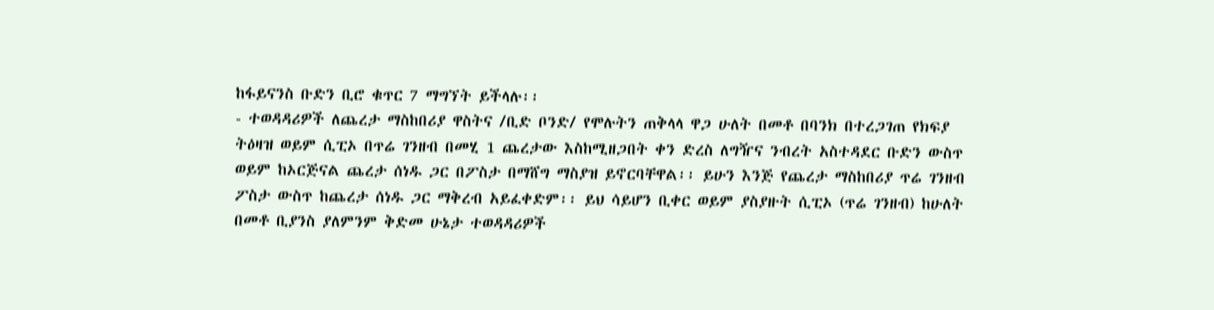ከፋይናንስ ቡድን ቢሮ ቁጥር 7 ማግኘት ይችላሉ፡፡
- ተወዳዳሪዎች ለጨረታ ማስከበሪያ ዋስትና /ቢድ ቦንድ/ የሞሉትን ጠቅላላ ዋጋ ሁለት በመቶ በባንክ በተረጋገጠ የክፍያ ትዕዛዝ ወይም ሲፒኦ በጥሬ ገንዘብ በመሂ 1 ጨረታው እስከሚዘጋበት ቀን ድረስ ለግዥና ንብረት አስተዳደር ቡድን ውስጥ ወይም ከኦርጅናል ጨረታ ሰነዱ ጋር በፖስታ በማሸግ ማስያዝ ይኖርባቸዋል፡፡ ይሁን እንጅ የጨረታ ማስከበሪያ ጥሬ ገንዘብ ፖስታ ውስጥ ከጨረታ ሰነዱ ጋር ማቅረብ አይፈቀድም፡፡ ይህ ሳይሆን ቢቀር ወይም ያስያዙት ሲፒኦ (ጥሬ ገንዘብ) ከሁለት በመቶ ቢያንስ ያለምንም ቅድመ ሁኔታ ተወዳዳሪዎች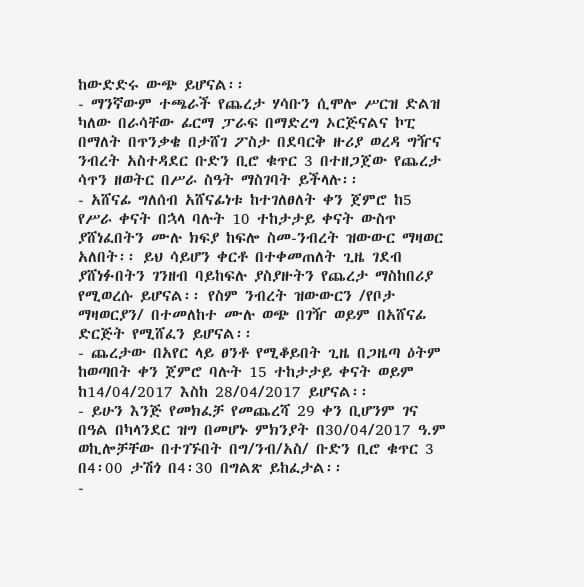ከውድድሩ ውጭ ይሆናል፡፡
- ማንኛውም ተጫራች የጨረታ ሃሳቡን ሲሞሎ ሥርዝ ድልዝ ካለው በራሳቸው ፊርማ ፓራፍ በማድረግ ኦርጅናልና ኮፒ በማለት በጥንቃቄ በታሸገ ፖስታ በደባርቅ ዙሪያ ወረዳ ግዥና ንብረት አስተዳደር ቡድን ቢሮ ቁጥር 3 በተዘጋጀው የጨረታ ሳጥን ዘወትር በሥራ ስዓት ማስገባት ይችላሉ፡፡
- አሸናፊ ግለሰብ አሸናፊነቱ ከተገለፀለት ቀን ጀምሮ ከ5 የሥራ ቀናት በኋላ ባሉት 10 ተከታታይ ቀናት ውስጥ ያሸነፈበትን ሙሉ ክፍያ ከፍሎ ስመ-ንብረት ዝውውር ማዛወር አለበት፡፡ ይህ ሳይሆን ቀርቶ በተቀመጠለት ጊዜ ገደብ ያሸነፉበትን ገንዘብ ባይከፍሉ ያስያዙትን የጨረታ ማስከበሪያ የሚወረሱ ይሆናል፡፡ የስም ንብረት ዝውውርን /የቦታ ማዛወርያን/ በተመለከተ ሙሉ ወጭ በገዥ ወይም በአሸናፊ ድርጅት የሚሸፈን ይሆናል፡፡
- ጨረታው በአየር ላይ ፀንቶ የሚቆይበት ጊዜ በጋዜጣ ዕትም ከወጣበት ቀን ጀምሮ ባሉት 15 ተከታታይ ቀናት ወይም ከ14/04/2017 እስከ 28/04/2017 ይሆናል፡፡
- ይሁን እንጅ የመክፈቻ የመጨረሻ 29 ቀን ቢሆንም ገና በዓል በካላንደር ዝግ በመሆኑ ምክንያት በ30/04/2017 ዓ.ም ወኪሎቻቸው በተገኙበት በግ/ንብ/አስ/ ቡድን ቢሮ ቁጥር 3 በ4፡00 ታሽጎ በ4፡30 በግልጽ ይከፈታል፡፡
-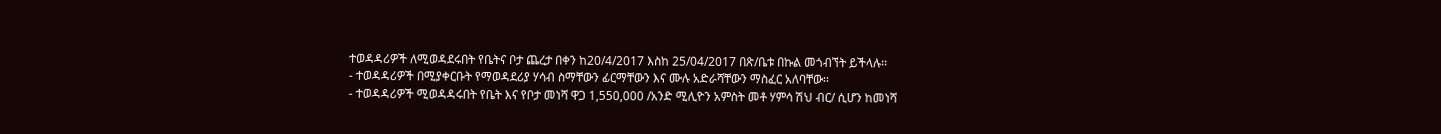ተወዳዳሪዎች ለሚወዳደሩበት የቤትና ቦታ ጨረታ በቀን ከ20/4/2017 እስከ 25/04/2017 በጽ/ቤቱ በኩል መጎብኘት ይችላሉ፡፡
- ተወዳዳሪዎች በሚያቀርቡት የማወዳደሪያ ሃሳብ ስማቸውን ፊርማቸውን እና ሙሉ አድራሻቸውን ማስፈር አለባቸው፡፡
- ተወዳዳሪዎች ሚወዳዳሩበት የቤት እና የቦታ መነሻ ዋጋ 1,550,000 /አንድ ሚሊዮን አምስት መቶ ሃምሳ ሽህ ብር/ ሲሆን ከመነሻ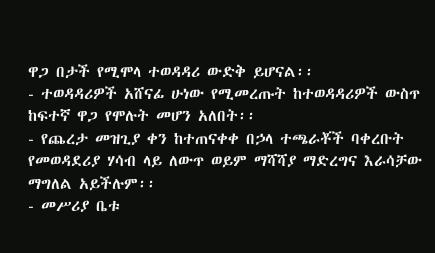ዋጋ በታች የሚሞላ ተወዳዳሪ ውድቅ ይሆናል፡፡
- ተወዳዳሪዎች አሸናፊ ሁነው የሚመረጡት ከተወዳዳሪዎች ውስጥ ከፍተኛ ዋጋ የሞሉት መሆን አለበት፡፡
- የጨረታ መዝጊያ ቀን ከተጠናቀቀ በኃላ ተጫራቾች ባቀረቡት የመወዳደሪያ ሃሳብ ላይ ለውጥ ወይም ማሻሻያ ማድረግና እራሳቻው ማግለል አይችሉም፡፡
- መሥሪያ ቤቱ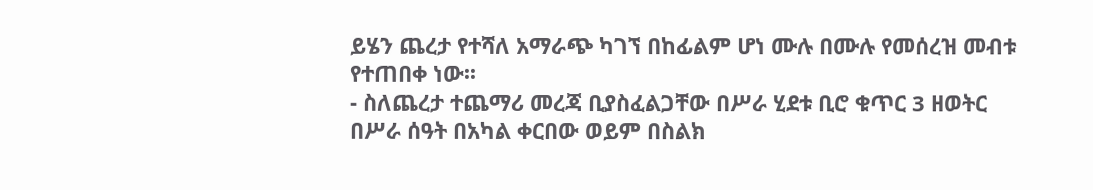ይሄን ጨረታ የተሻለ አማራጭ ካገኘ በከፊልም ሆነ ሙሉ በሙሉ የመሰረዝ መብቱ የተጠበቀ ነው፡፡
- ስለጨረታ ተጨማሪ መረጃ ቢያስፈልጋቸው በሥራ ሂደቱ ቢሮ ቁጥር 3 ዘወትር በሥራ ሰዓት በአካል ቀርበው ወይም በስልክ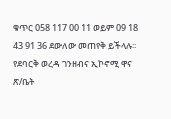ቁጥር 058 117 00 11 ወይም 09 18 43 91 36 ደውለው መጠየቅ ይችላሉ፡፡
የደባርቅ ወረዳ ገንዘብና ኢኮኖሚ ዋና ጽ/ቤት